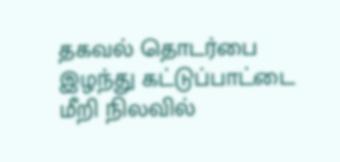தகவல் தொடர்பை இழந்து கட்டுப்பாட்டை மீறி நிலவில்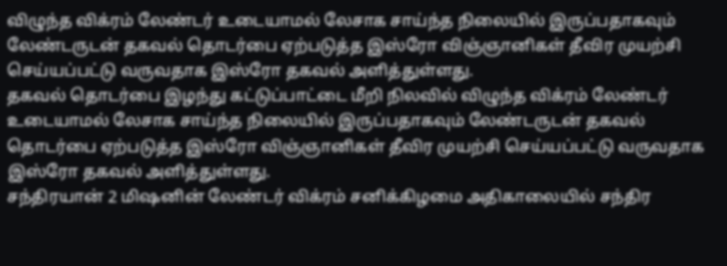விழுந்த விக்ரம் லேண்டர் உடையாமல் லேசாக சாய்ந்த நிலையில் இருப்பதாகவும் லேண்டருடன் தகவல் தொடர்பை ஏற்படுத்த இஸ்ரோ விஞ்ஞானிகள் தீவிர முயற்சி செய்யப்பட்டு வருவதாக இஸ்ரோ தகவல் அளித்துள்ளது.
தகவல் தொடர்பை இழந்து கட்டுப்பாட்டை மீறி நிலவில் விழுந்த விக்ரம் லேண்டர் உடையாமல் லேசாக சாய்ந்த நிலையில் இருப்பதாகவும் லேண்டருடன் தகவல் தொடர்பை ஏற்படுத்த இஸ்ரோ விஞ்ஞானிகள் தீவிர முயற்சி செய்யப்பட்டு வருவதாக இஸ்ரோ தகவல் அளித்துள்ளது.
சந்திரயான் 2 மிஷனின் லேண்டர் விக்ரம் சனிக்கிழமை அதிகாலையில் சந்திர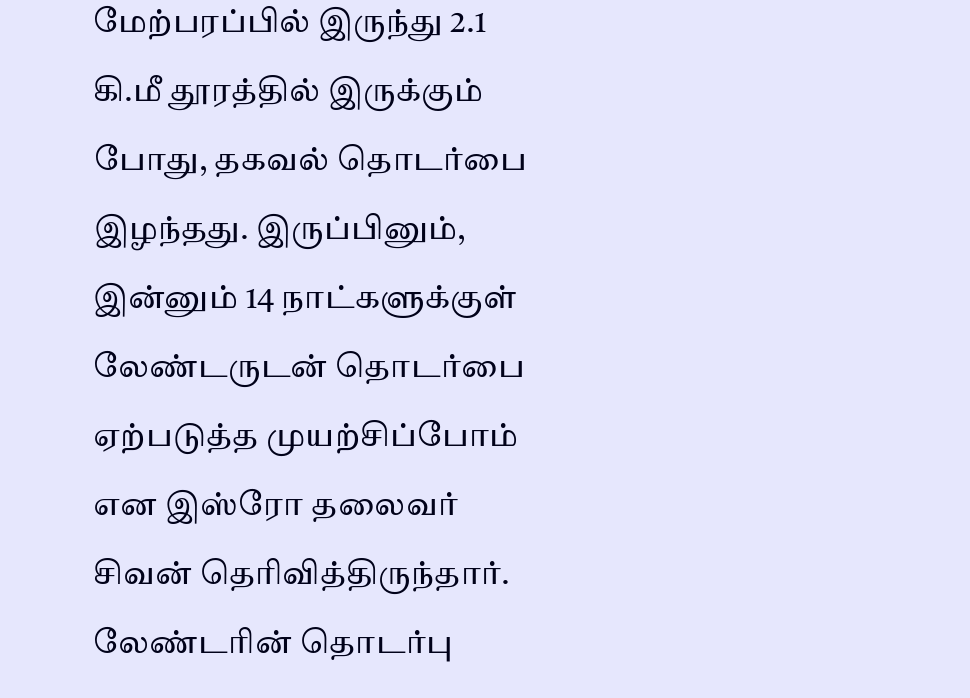மேற்பரப்பில் இருந்து 2.1 கி.மீ தூரத்தில் இருக்கும் போது, தகவல் தொடர்பை இழந்தது. இருப்பினும், இன்னும் 14 நாட்களுக்குள் லேண்டருடன் தொடர்பை ஏற்படுத்த முயற்சிப்போம் என இஸ்ரோ தலைவர் சிவன் தெரிவித்திருந்தார். லேண்டரின் தொடர்பு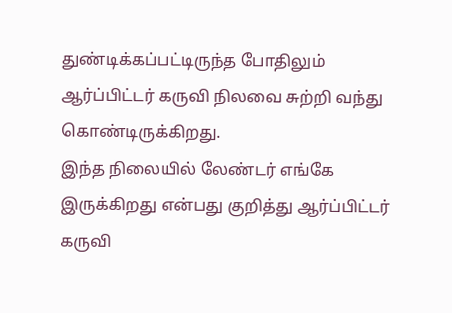துண்டிக்கப்பட்டிருந்த போதிலும் ஆர்ப்பிட்டர் கருவி நிலவை சுற்றி வந்து கொண்டிருக்கிறது.
இந்த நிலையில் லேண்டர் எங்கே இருக்கிறது என்பது குறித்து ஆர்ப்பிட்டர் கருவி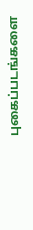புகைப்படங்களை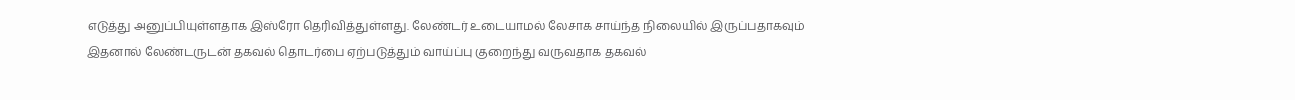எடுத்து அனுப்பியுள்ளதாக இஸ்ரோ தெரிவித்துள்ளது. லேண்டர் உடையாமல் லேசாக சாய்ந்த நிலையில் இருப்பதாகவும் இதனால் லேண்டருடன் தகவல் தொடர்பை ஏற்படுத்தும் வாய்ப்பு குறைந்து வருவதாக தகவல்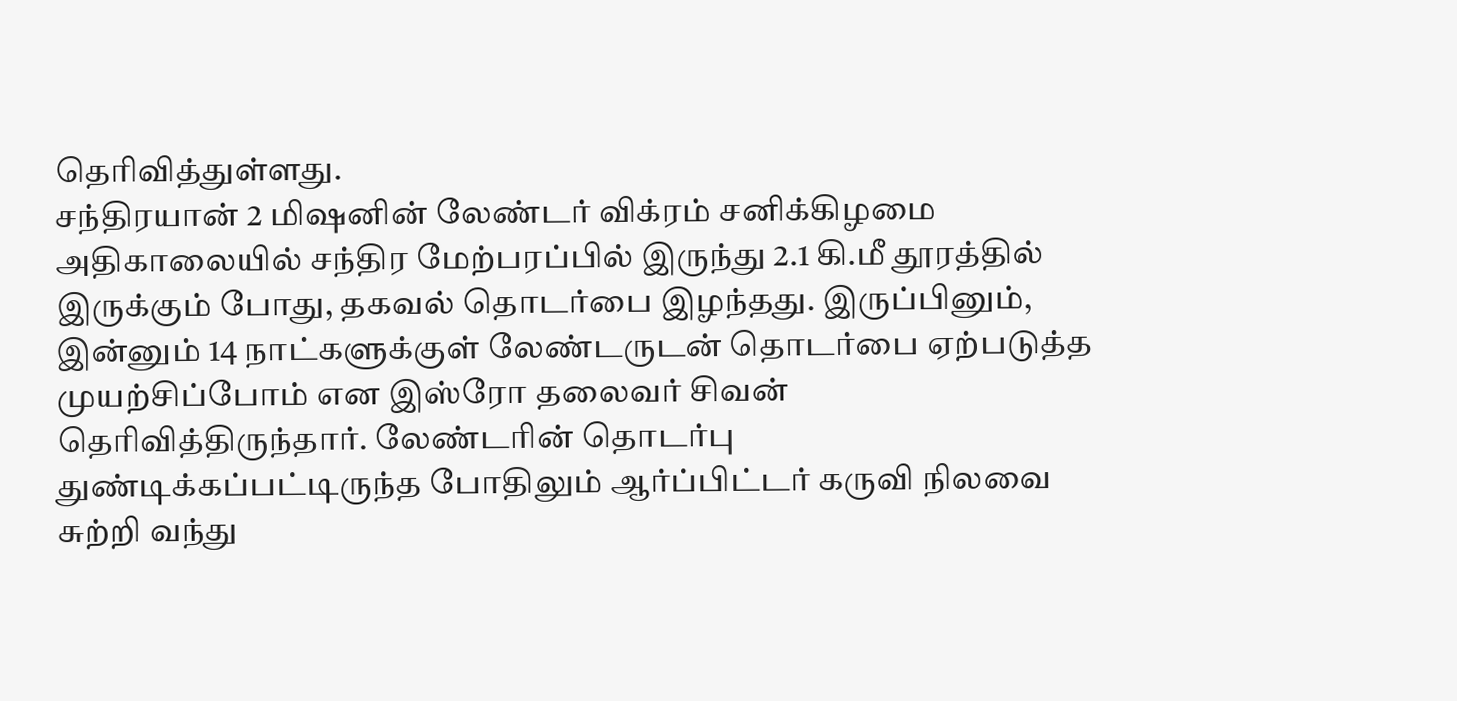தெரிவித்துள்ளது.
சந்திரயான் 2 மிஷனின் லேண்டர் விக்ரம் சனிக்கிழமை அதிகாலையில் சந்திர மேற்பரப்பில் இருந்து 2.1 கி.மீ தூரத்தில் இருக்கும் போது, தகவல் தொடர்பை இழந்தது. இருப்பினும், இன்னும் 14 நாட்களுக்குள் லேண்டருடன் தொடர்பை ஏற்படுத்த முயற்சிப்போம் என இஸ்ரோ தலைவர் சிவன் தெரிவித்திருந்தார். லேண்டரின் தொடர்பு துண்டிக்கப்பட்டிருந்த போதிலும் ஆர்ப்பிட்டர் கருவி நிலவை சுற்றி வந்து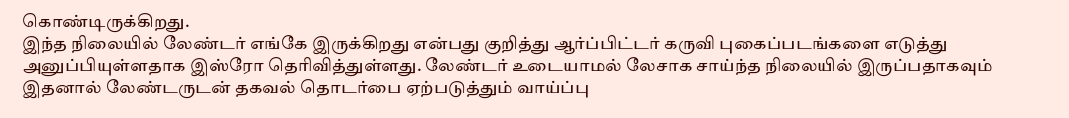கொண்டிருக்கிறது.
இந்த நிலையில் லேண்டர் எங்கே இருக்கிறது என்பது குறித்து ஆர்ப்பிட்டர் கருவி புகைப்படங்களை எடுத்து அனுப்பியுள்ளதாக இஸ்ரோ தெரிவித்துள்ளது. லேண்டர் உடையாமல் லேசாக சாய்ந்த நிலையில் இருப்பதாகவும் இதனால் லேண்டருடன் தகவல் தொடர்பை ஏற்படுத்தும் வாய்ப்பு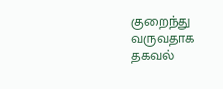குறைந்து வருவதாக தகவல்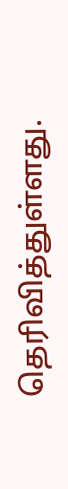தெரிவித்துள்ளது.